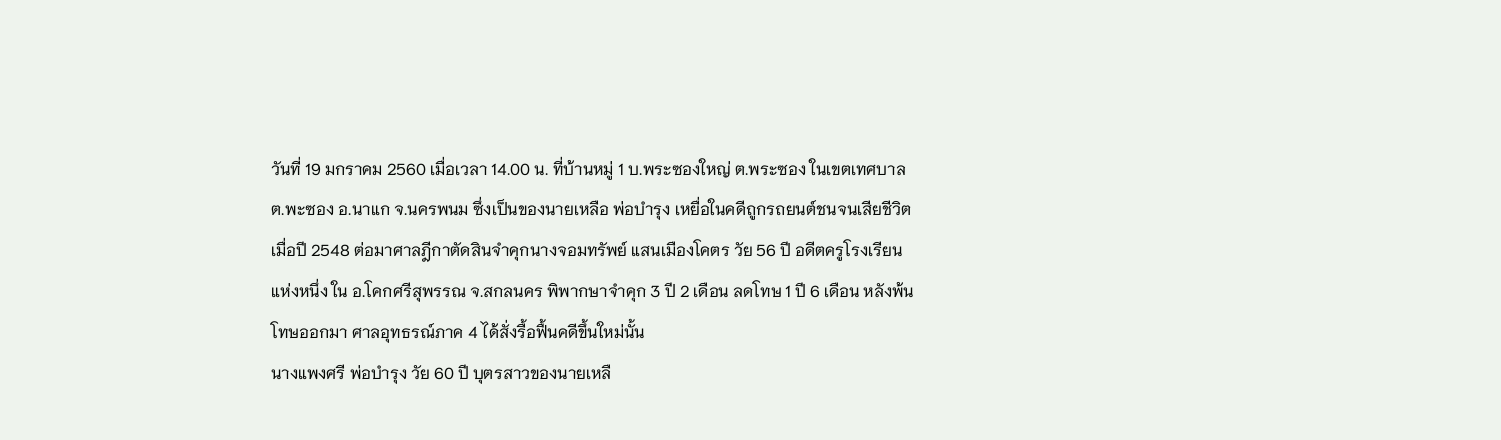วันที่ 19 มกราคม 2560 เมื่อเวลา 14.00 น. ที่บ้านหมู่ 1 บ.พระซองใหญ่ ต.พระซอง ในเขตเทศบาล ต.พะซอง อ.นาแก จ.นครพนม ซึ่งเป็นของนายเหลือ พ่อบำรุง เหยื่อในคดีถูกรถยนต์ชนจนเสียชีวิตเมื่อปี 2548 ต่อมาศาลฎีกาตัดสินจำคุกนางจอมทรัพย์ แสนเมืองโคตร วัย 56 ปี อดีตครูโรงเรียนแห่งหนึ่ง ใน อ.โคกศรีสุพรรณ จ.สกลนคร พิพากษาจำคุก 3 ปี 2 เดือน ลดโทษ 1 ปี 6 เดือน หลังพ้นโทษออกมา ศาลอุทธรณ์ภาค 4 ได้สั่งรื้อฟื้นคดีขึ้นใหม่นั้น
นางแพงศรี พ่อบำรุง วัย 60 ปี บุตรสาวของนายเหลื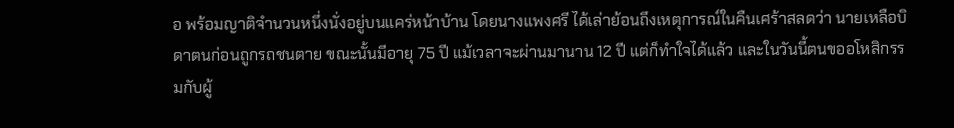อ พร้อมญาติจำนวนหนึ่งนั่งอยู่บนแคร่หน้าบ้าน โดยนางแพงศรี ได้เล่าย้อนถึงเหตุการณ์ในคืนเศร้าสลดว่า นายเหลือบิดาตนก่อนถูกรถชนตาย ขณะนั้นมีอายุ 75 ปี แม้เวลาจะผ่านมานาน 12 ปี แต่ก็ทำใจได้แล้ว และในวันนี้ตนขออโหสิกรรมกับผู้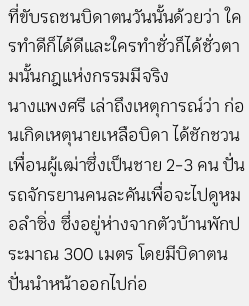ที่ขับรถชนบิดาตนวันนั้นด้วยว่า ใครทำดีก็ได้ดีและใครทำชั่วก็ได้ชั่วตามนั้นกฎแห่งกรรมมีจริง
นางแพงศรี เล่าถึงเหตุการณ์ว่า ก่อนเกิดเหตุนายเหลือบิดา ได้ชักชวนเพื่อนผู้เฒ่าซึ่งเป็นชาย 2-3 คน ปั่นรถจักรยานคนละคันเพื่อจะไปดูหมอลำซิ่ง ซึ่งอยู่ห่างจากตัวบ้านพักประมาณ 300 เมตร โดยมีบิดาตนปั่นนำหน้าออกไปก่อ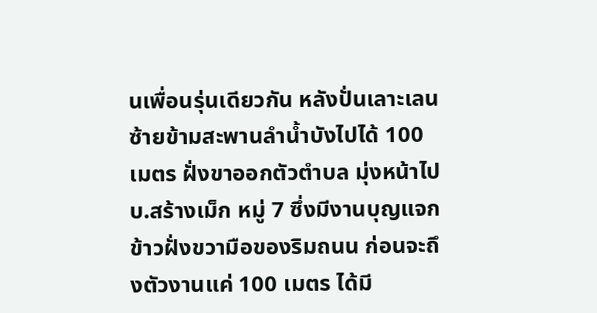นเพื่อนรุ่นเดียวกัน หลังปั่นเลาะเลนซ้ายข้ามสะพานลำน้ำบังไปได้ 100 เมตร ฝั่งขาออกตัวตำบล มุ่งหน้าไป บ.สร้างเม็ก หมู่ 7 ซึ่งมีงานบุญแจกข้าวฝั่งขวามือของริมถนน ก่อนจะถึงตัวงานแค่ 100 เมตร ได้มี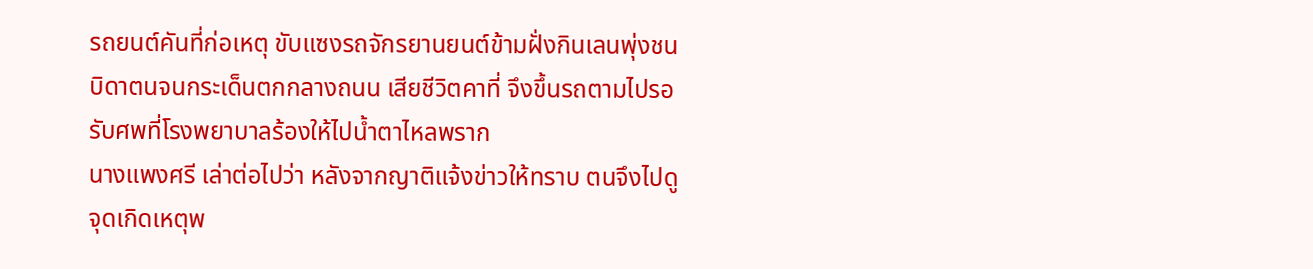รถยนต์คันที่ก่อเหตุ ขับแซงรถจักรยานยนต์ข้ามฝั่งกินเลนพุ่งชนบิดาตนจนกระเด็นตกกลางถนน เสียชีวิตคาที่ จึงขึ้นรถตามไปรอรับศพที่โรงพยาบาลร้องให้ไปน้ำตาไหลพราก
นางแพงศรี เล่าต่อไปว่า หลังจากญาติแจ้งข่าวให้ทราบ ตนจึงไปดูจุดเกิดเหตุพ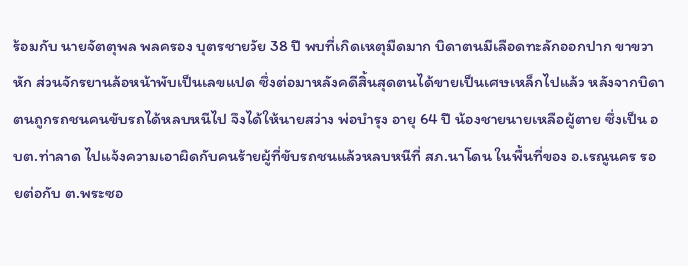ร้อมกับ นายจัตตุพล พลครอง บุตรชายวัย 38 ปี พบที่เกิดเหตุมืดมาก บิดาตนมีเลือดทะลักออกปาก ขาขวาหัก ส่วนจักรยานล้อหน้าพับเป็นเลขแปด ซึ่งต่อมาหลังคดีสิ้นสุดตนได้ขายเป็นเศษเหล็กไปแล้ว หลังจากบิดาตนถูกรถชนคนขับรถได้หลบหนีไป จึงได้ให้นายสว่าง พ่อบำรุง อายุ 64 ปี น้องชายนายเหลือผู้ตาย ซึ่งเป็น อบต.ท่าลาด ไปแจ้งความเอาผิดกับคนร้ายผู้ที่ขับรถชนแล้วหลบหนีที่ สภ.นาโดน ในพื้นที่ของ อ.เรณูนคร รอยต่อกับ ต.พระซอ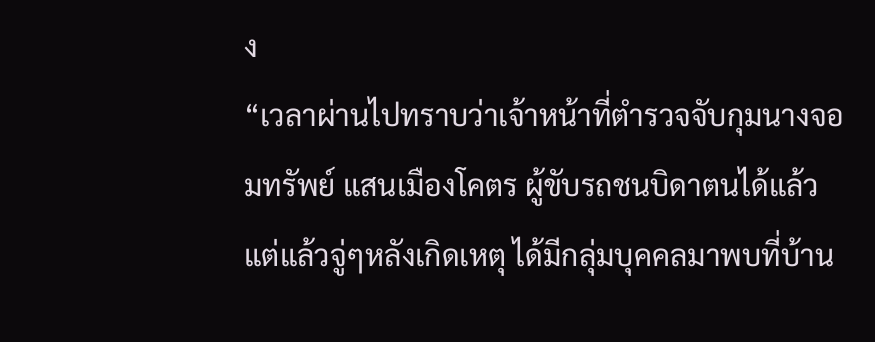ง
“เวลาผ่านไปทราบว่าเจ้าหน้าที่ตำรวจจับกุมนางจอมทรัพย์ แสนเมืองโคตร ผู้ขับรถชนบิดาตนได้แล้ว แต่แล้วจู่ๆหลังเกิดเหตุ ได้มีกลุ่มบุคคลมาพบที่บ้าน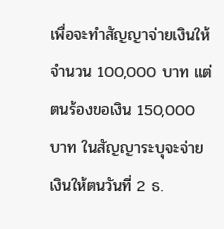เพื่อจะทำสัญญาจ่ายเงินให้จำนวน 100,000 บาท แต่ตนร้องขอเงิน 150,000 บาท ในสัญญาระบุจะจ่ายเงินให้ตนวันที่ 2 ธ.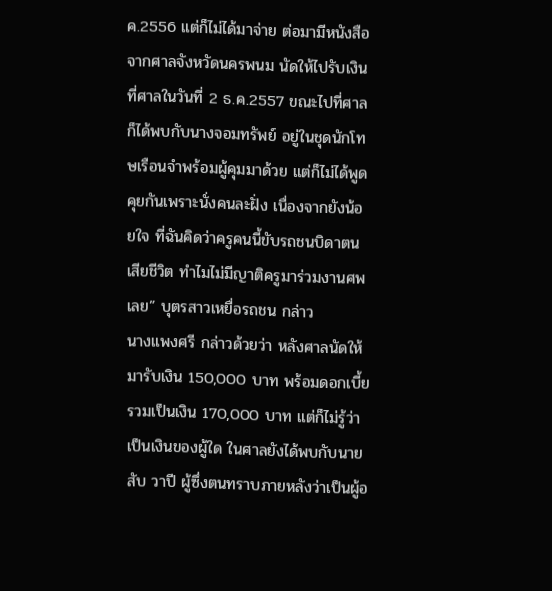ค.2556 แต่ก็ไม่ได้มาจ่าย ต่อมามีหนังสือจากศาลจังหวัดนครพนม นัดให้ไปรับเงินที่ศาลในวันที่ 2 ธ.ค.2557 ขณะไปที่ศาลก็ได้พบกับนางจอมทรัพย์ อยู่ในชุดนักโทษเรือนจำพร้อมผู้คุมมาด้วย แต่ก็ไม่ได้พูดคุยกันเพราะนั่งคนละฝั่ง เนื่องจากยังน้อยใจ ที่ฉันคิดว่าครูคนนี้ขับรถชนบิดาตนเสียชีวิต ทำไมไม่มีญาติครูมาร่วมงานศพเลย” บุตรสาวเหยื่อรถชน กล่าว
นางแพงศรี กล่าวด้วยว่า หลังศาลนัดให้มารับเงิน 150,000 บาท พร้อมดอกเบี้ยรวมเป็นเงิน 170,000 บาท แต่ก็ไม่รู้ว่าเป็นเงินของผู้ใด ในศาลยังได้พบกับนายสับ วาปี ผู้ซึ่งตนทราบภายหลังว่าเป็นผู้อ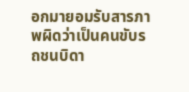อกมายอมรับสารภาพผิดว่าเป็นคนขับรถชนบิดา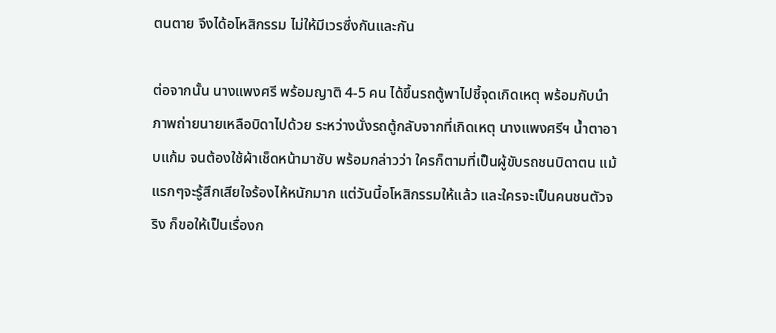ตนตาย จึงได้อโหสิกรรม ไม่ให้มีเวรซึ่งกันและกัน

ต่อจากนั้น นางแพงศรี พร้อมญาติ 4-5 คน ได้ขึ้นรถตู้พาไปชี้จุดเกิดเหตุ พร้อมกับนำภาพถ่ายนายเหลือบิดาไปด้วย ระหว่างนั่งรถตู้กลับจากที่เกิดเหตุ นางแพงศรีฯ น้ำตาอาบแก้ม จนต้องใช้ผ้าเช็ดหน้ามาซับ พร้อมกล่าวว่า ใครก็ตามที่เป็นผู้ขับรถชนบิดาตน แม้แรกๆจะรู้สึกเสียใจร้องไห้หนักมาก แต่วันนี้อโหสิกรรมให้แล้ว และใครจะเป็นคนชนตัวจริง ก็ขอให้เป็นเรื่องก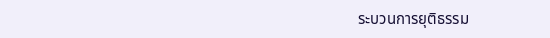ระบวนการยุติธรรม